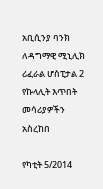አቢሲንያ ባንክ ለዳግማዊ ሚኒሊክ ሪፈራል ሆስፒታል 2 የኩላሊት እጥበት መሳሪያዎችን አስረከበ

የካቲት 5/2014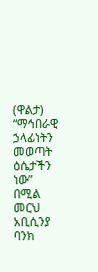(ዋልታ) “ማኅበራዊ ኃላፊነትን መወጣት ዕሴታችን ነው” በሚል መርህ አቢሲንያ ባንክ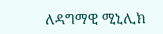ለዳግማዊ ሚኒሊክ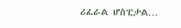ሪፈራል ሆስፒታል…